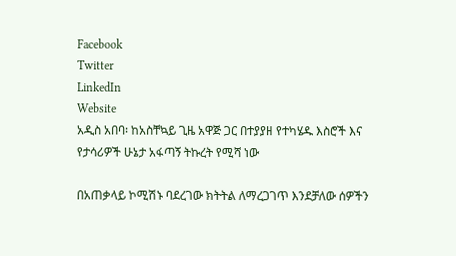Facebook
Twitter
LinkedIn
Website
አዲስ አበባ፡ ከአስቸኳይ ጊዜ አዋጅ ጋር በተያያዘ የተካሄዱ እስሮች እና የታሳሪዎች ሁኔታ አፋጣኝ ትኩረት የሚሻ ነው

በአጠቃላይ ኮሚሽኑ ባደረገው ክትትል ለማረጋገጥ እንደቻለው ሰዎችን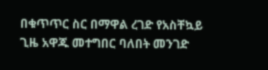በቁጥጥር ስር በማዋል ረገድ የአስቸኳይ ጊዜ አዋጁ መተግበር ባለበት መንገድ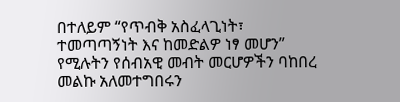በተለይም “የጥብቅ አስፈላጊነት፣ ተመጣጣኝነት እና ከመድልዎ ነፃ መሆን” የሚሉትን የሰብአዊ መብት መርሆዎችን ባከበረ መልኩ አለመተግበሩን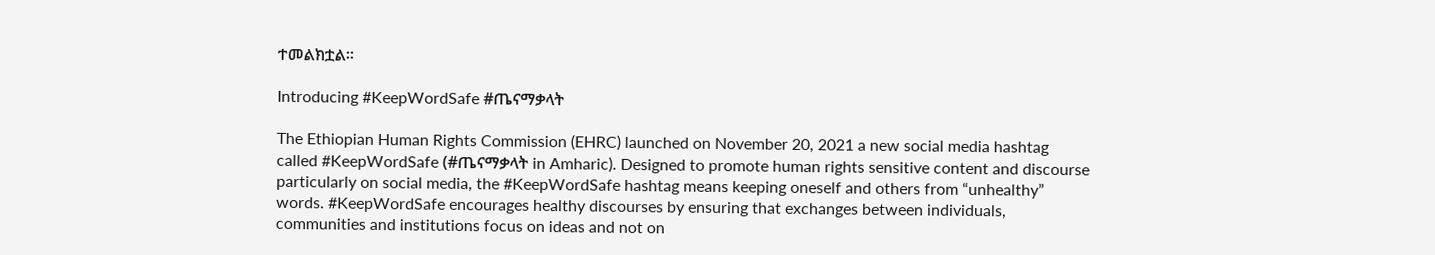ተመልክቷል።

Introducing #KeepWordSafe #ጤናማቃላት

The Ethiopian Human Rights Commission (EHRC) launched on November 20, 2021 a new social media hashtag called #KeepWordSafe (#ጤናማቃላት in Amharic). Designed to promote human rights sensitive content and discourse particularly on social media, the #KeepWordSafe hashtag means keeping oneself and others from “unhealthy” words. #KeepWordSafe encourages healthy discourses by ensuring that exchanges between individuals, communities and institutions focus on ideas and not on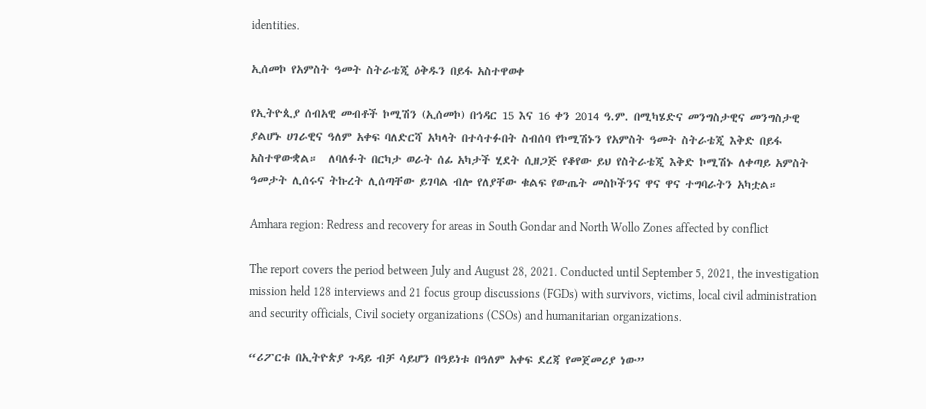identities.

ኢሰመኮ የአምስት ዓመት ስትራቴጂ ዕቅዱን በይፋ አስተዋወቀ

የኢትዮጲያ ሰብአዊ መብቶች ኮሚሽን (ኢሰመኮ) በኅዳር 15 እና 16 ቀን 2014 ዓ.ም. በሚካሄድና መንግስታዊና መንግስታዊ ያልሆኑ ሀገራዊና ዓለም አቀፍ ባለድርሻ አካላት በተሳተፉበት ስብሰባ የኮሚሽኑን የአምስት ዓመት ስትራቴጂ እቅድ በይፋ አስተዋውቋል።  ለባለፉት በርካታ ወራት ሰፊ አካታች ሂደት ሲዘጋጅ የቆየው ይህ የስትራቴጂ እቅድ ኮሚሽኑ ለቀጣይ አምስት ዓመታት ሊሰሩና ትኩረት ሊሰጣቸው ይገባል ብሎ የለያቸው ቁልፍ የውጤት መስኮችንና ዋና ዋና ተግባራትን አካቷል።

Amhara region: Redress and recovery for areas in South Gondar and North Wollo Zones affected by conflict

The report covers the period between July and August 28, 2021. Conducted until September 5, 2021, the investigation mission held 128 interviews and 21 focus group discussions (FGDs) with survivors, victims, local civil administration and security officials, Civil society organizations (CSOs) and humanitarian organizations.

“ሪፖርቱ በኢትዮጵያ ጉዳይ ብቻ ሳይሆን በዓይነቱ በዓለም አቀፍ ደረጃ የመጀመሪያ ነው”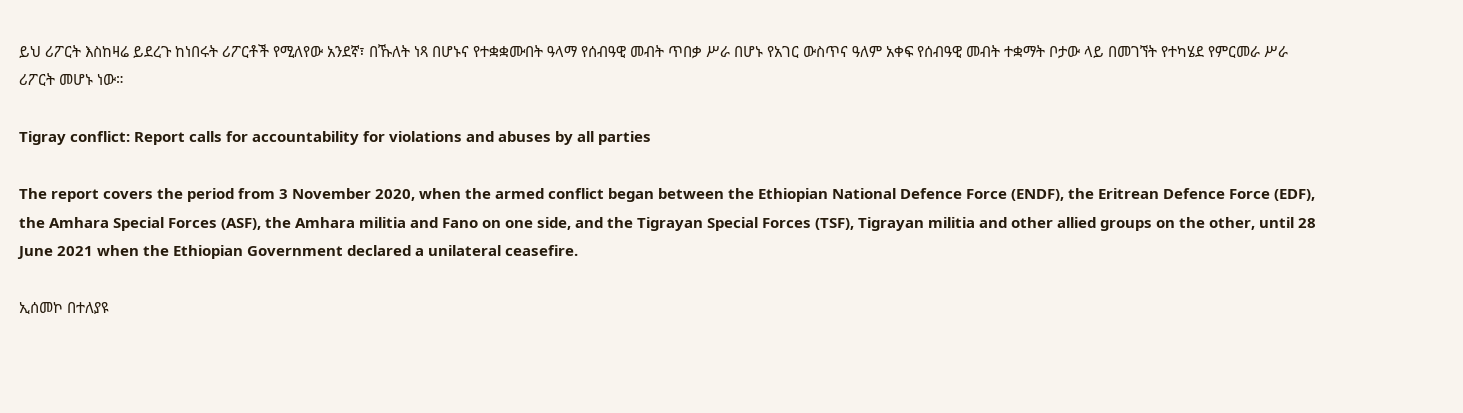ይህ ሪፖርት እስከዛሬ ይደረጉ ከነበሩት ሪፖርቶች የሚለየው አንደኛ፣ በኹለት ነጻ በሆኑና የተቋቋሙበት ዓላማ የሰብዓዊ መብት ጥበቃ ሥራ በሆኑ የአገር ውስጥና ዓለም አቀፍ የሰብዓዊ መብት ተቋማት ቦታው ላይ በመገኘት የተካሄደ የምርመራ ሥራ ሪፖርት መሆኑ ነው።

Tigray conflict: Report calls for accountability for violations and abuses by all parties

The report covers the period from 3 November 2020, when the armed conflict began between the Ethiopian National Defence Force (ENDF), the Eritrean Defence Force (EDF), the Amhara Special Forces (ASF), the Amhara militia and Fano on one side, and the Tigrayan Special Forces (TSF), Tigrayan militia and other allied groups on the other, until 28 June 2021 when the Ethiopian Government declared a unilateral ceasefire.

ኢሰመኮ በተለያዩ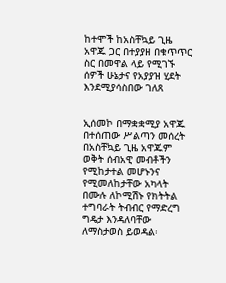ከተሞች ከአስቸኳይ ጊዜ አዋጁ ጋር በተያያዘ በቁጥጥር ስር በመዋል ላይ የሚገኙ ሰዎች ሁኔታና የአያያዝ ሂደት እንደሚያሳስበው ገለጸ


ኢሰመኮ በማቋቋሚያ አዋጁ በተሰጠው ሥልጣን መሰረት በአስቸኳይ ጊዜ አዋጁም ወቅት ሰብአዊ መብቶችን የሚከታተል መሆኑንና የሚመለከታቸው አካላት በሙሉ ለኮሚሽኑ የክትትል ተግባራት ትብብር የማድረግ ግዴታ እንዳለባቸው ለማስታወስ ይወዳል፡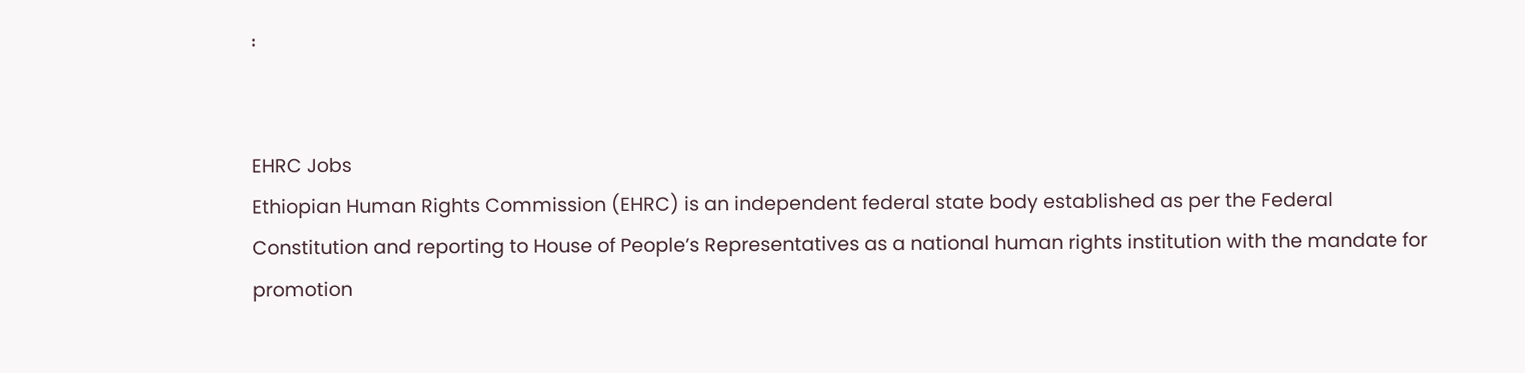፡


EHRC Jobs
Ethiopian Human Rights Commission (EHRC) is an independent federal state body established as per the Federal Constitution and reporting to House of People’s Representatives as a national human rights institution with the mandate for promotion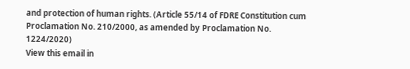and protection of human rights. (Article 55/14 of FDRE Constitution cum Proclamation No. 210/2000, as amended by Proclamation No. 1224/2020)
View this email in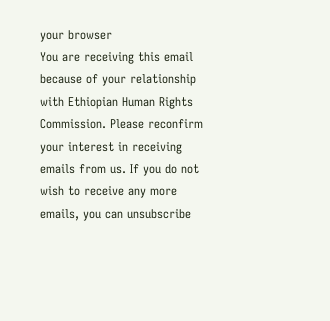your browser
You are receiving this email because of your relationship with Ethiopian Human Rights Commission. Please reconfirm your interest in receiving emails from us. If you do not wish to receive any more emails, you can unsubscribe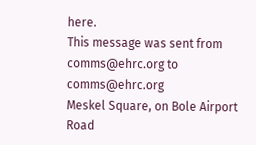here.
This message was sent from comms@ehrc.org to comms@ehrc.org
Meskel Square, on Bole Airport Road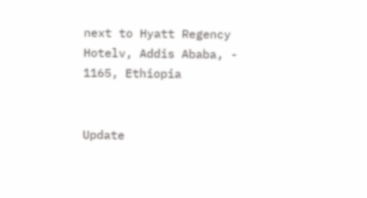next to Hyatt Regency Hotelv, Addis Ababa, - 1165, Ethiopia


Update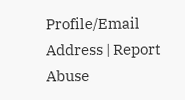Profile/Email Address | Report Abuse